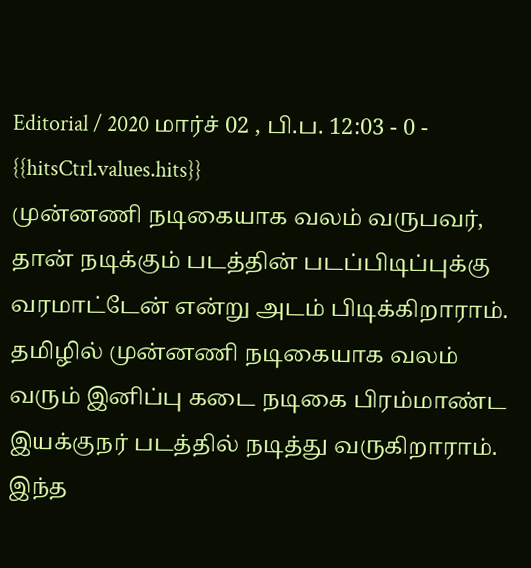Editorial / 2020 மார்ச் 02 , பி.ப. 12:03 - 0 - {{hitsCtrl.values.hits}}
முன்னணி நடிகையாக வலம் வருபவர், தான் நடிக்கும் படத்தின் படப்பிடிப்புக்கு வரமாட்டேன் என்று அடம் பிடிக்கிறாராம்.
தமிழில் முன்னணி நடிகையாக வலம் வரும் இனிப்பு கடை நடிகை பிரம்மாண்ட இயக்குநர் படத்தில் நடித்து வருகிறாராம்.
இந்த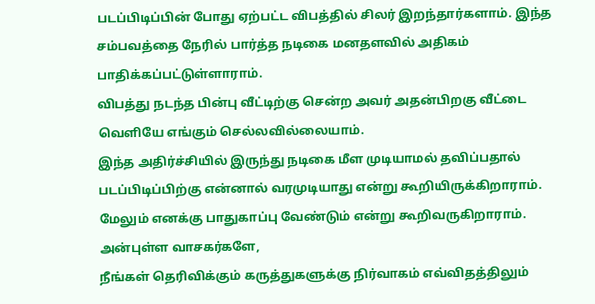படப்பிடிப்பின் போது ஏற்பட்ட விபத்தில் சிலர் இறந்தார்களாம். இந்த சம்பவத்தை நேரில் பார்த்த நடிகை மனதளவில் அதிகம் பாதிக்கப்பட்டுள்ளாராம்.
விபத்து நடந்த பின்பு வீட்டிற்கு சென்ற அவர் அதன்பிறகு வீட்டை வெளியே எங்கும் செல்லவில்லையாம்.
இந்த அதிர்ச்சியில் இருந்து நடிகை மீள முடியாமல் தவிப்பதால் படப்பிடிப்பிற்கு என்னால் வரமுடியாது என்று கூறியிருக்கிறாராம்.
மேலும் எனக்கு பாதுகாப்பு வேண்டும் என்று கூறிவருகிறாராம்.
அன்புள்ள வாசகர்களே,
நீங்கள் தெரிவிக்கும் கருத்துகளுக்கு நிர்வாகம் எவ்விதத்திலும்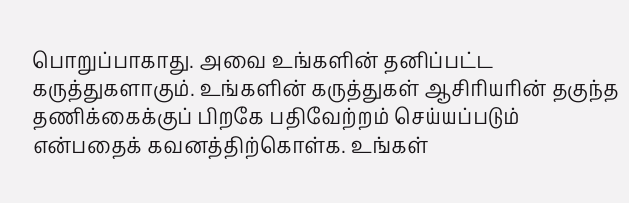பொறுப்பாகாது. அவை உங்களின் தனிப்பட்ட கருத்துகளாகும். உங்களின் கருத்துகள் ஆசிரியரின் தகுந்த தணிக்கைக்குப் பிறகே பதிவேற்றம் செய்யப்படும் என்பதைக் கவனத்திற்கொள்க. உங்கள்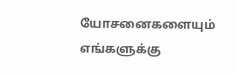யோசனைகளையும் எங்களுக்கு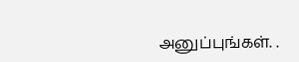அனுப்புங்கள். .